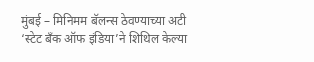मुंबई – मिनिमम बॅलन्स ठेवण्याच्या अटी ‘स्टेट बँक ऑफ इंडिया’ने शिथिल केल्या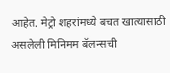आहेत. मेट्रो शहरांमध्ये बचत खात्यासाठी असलेली मिनिमम बॅलन्सची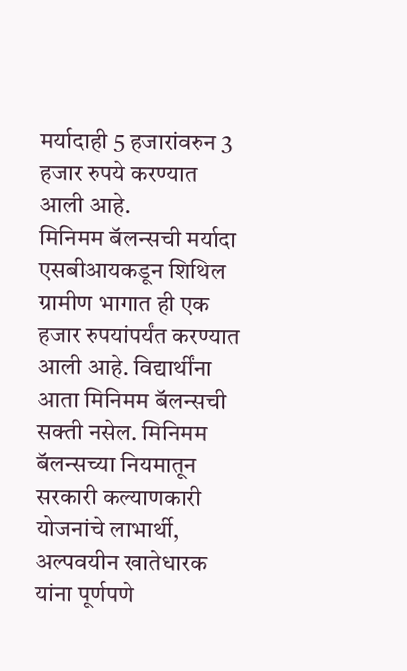मर्यादाही 5 हजारांवरुन 3 हजार रुपये करण्यात आली आहे.
मिनिमम बॅलन्सची मर्यादा एसबीआयकडून शिथिल
ग्रामीण भागात ही एक हजार रुपयांपर्यंत करण्यात आली आहे. विद्यार्थींना आता मिनिमम बॅलन्सची सक्ती नसेल. मिनिमम बॅलन्सच्या नियमातून सरकारी कल्याणकारी योजनांचे लाभार्थी, अल्पवयीन खातेधारक यांना पूर्णपणे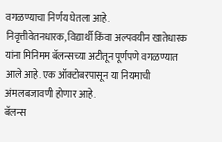वगळण्याचा निर्णय घेतला आहे.
निवृत्तीवेतनधारक, विद्यार्थी किंवा अल्पवयीन खातेधारक यांना मिनिमम बॅलन्सच्या अटीतून पूर्णपणे वगळण्यात आले आहे. एक ऑक्टोबरपासून या नियमाची अंमलबजावणी होणार आहे.
बॅलन्स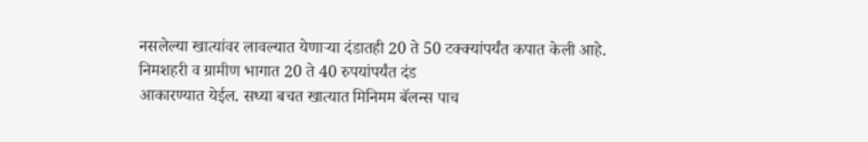नसलेल्या खात्यांवर लावल्यात येणाऱ्या दंडातही 20 ते 50 टक्क्यांपर्यंत कपात केली आहे. निमशहरी व ग्रामीण भागात 20 ते 40 रुपयांपर्यंत दंड
आकारण्यात येईल. सध्या बचत खात्यात मिनिमम बॅलन्स पाच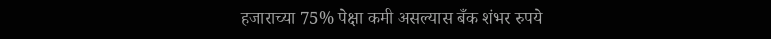हजाराच्या 75% पेक्षा कमी असल्यास बँक शंभर रुपये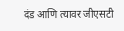दंड आणि त्यावर जीएसटी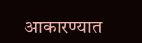आकारण्यात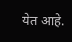येत आहे.